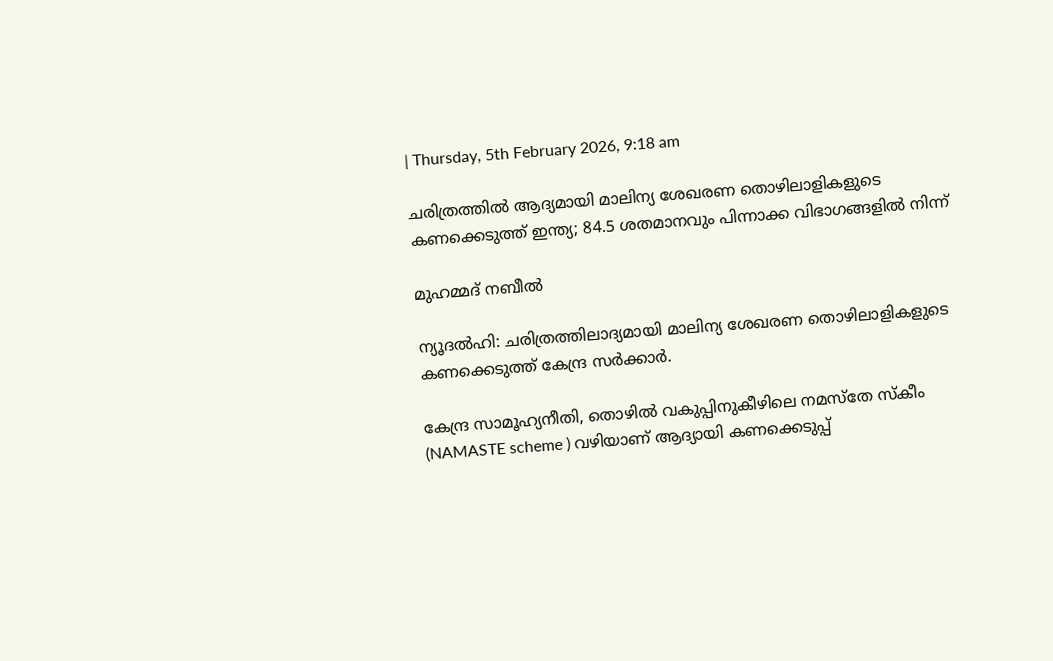| Thursday, 5th February 2026, 9:18 am

ചരിത്രത്തിൽ ആദ്യമായി മാലിന്യ ശേഖരണ തൊഴിലാളികളുടെ കണക്കെടുത്ത് ഇന്ത്യ; 84.5 ശതമാനവും പിന്നാക്ക വിഭാഗങ്ങളിൽ നിന്ന്

മുഹമ്മദ് നബീല്‍

ന്യൂദൽഹി: ചരിത്രത്തിലാദ്യമായി മാലിന്യ ശേഖരണ തൊഴിലാളികളുടെ കണക്കെടുത്ത് കേന്ദ്ര സർക്കാർ.

കേന്ദ്ര സാമൂഹ്യനീതി, തൊഴിൽ വകുപ്പിനുകീഴിലെ നമസ്തേ സ്കീം (NAMASTE scheme ) വഴിയാണ് ആദ്യായി കണക്കെടുപ്പ്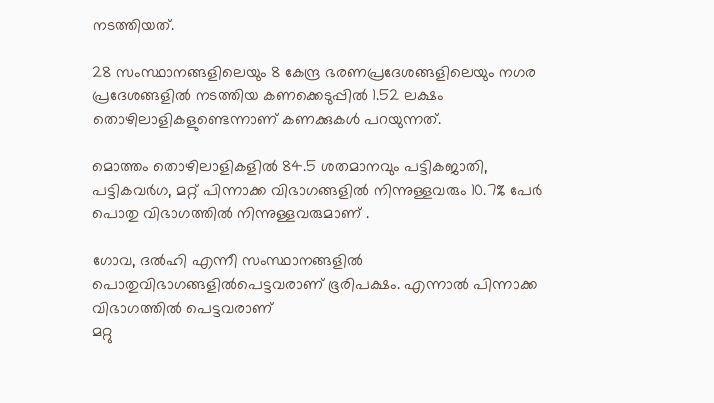നടത്തിയത്.

28 സംസ്ഥാനങ്ങളിലെയും 8 കേന്ദ്ര ഭരണപ്രദേശങ്ങളിലെയും നഗര പ്രദേശങ്ങളിൽ നടത്തിയ കണക്കെടുപ്പിൽ 1.52 ലക്ഷം തൊഴിലാളികളുണ്ടെന്നാണ് കണക്കുകൾ പറയുന്നത്.

മൊത്തം തൊഴിലാളികളിൽ 84.5 ശതമാനവും പട്ടികജാതി, പട്ടികവർഗ, മറ്റ് പിന്നാക്ക വിഭാഗങ്ങളിൽ നിന്നുള്ളവരും 10.7% പേർ പൊതു വിഭാഗത്തിൽ നിന്നുള്ളവരുമാണ് .

ഗോവ, ദൽഹി എന്നീ സംസ്ഥാനങ്ങളിൽ പൊതുവിഭാഗങ്ങളിൽപെട്ടവരാണ് ഭൂരിപക്ഷം. എന്നാൽ പിന്നാക്ക വിഭാഗത്തിൽ പെട്ടവരാണ്
മറ്റു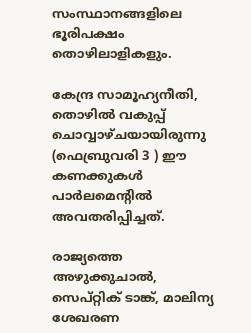സംസ്ഥാനങ്ങളിലെ ഭൂരിപക്ഷം തൊഴിലാളികളും.

കേന്ദ്ര സാമൂഹ്യനീതി, തൊഴിൽ വകുപ്പ് ചൊവ്വാഴ്ചയായിരുന്നു (ഫെബ്രുവരി 3 ) ഈ കണക്കുകൾ പാർലമെന്റിൽ അവതരിപ്പിച്ചത്.

രാജ്യത്തെ അഴുക്കുചാൽ, സെപ്റ്റിക് ടാങ്ക്, മാലിന്യ ശേഖരണ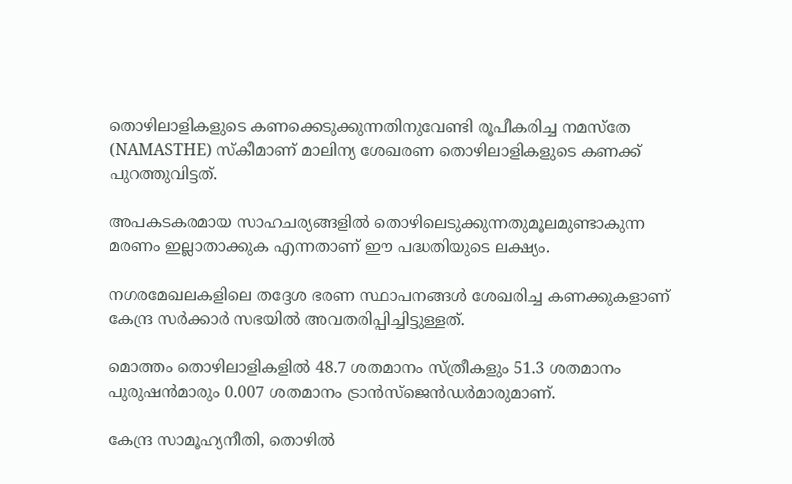തൊഴിലാളികളുടെ കണക്കെടുക്കുന്നതിനുവേണ്ടി രൂപീകരിച്ച നമസ്തേ (NAMASTHE) സ്കീമാണ് മാലിന്യ ശേഖരണ തൊഴിലാളികളുടെ കണക്ക് പുറത്തുവിട്ടത്.

അപകടകരമായ സാഹചര്യങ്ങളിൽ തൊഴിലെടുക്കുന്നതുമൂലമുണ്ടാകുന്ന മരണം ഇല്ലാതാക്കുക എന്നതാണ് ഈ പദ്ധതിയുടെ ലക്ഷ്യം.

നഗരമേഖലകളിലെ തദ്ദേശ ഭരണ സ്ഥാപനങ്ങൾ ശേഖരിച്ച കണക്കുകളാണ് കേന്ദ്ര സർക്കാർ സഭയിൽ അവതരിപ്പിച്ചിട്ടുള്ളത്.

മൊത്തം തൊഴിലാളികളിൽ 48.7 ശതമാനം സ്ത്രീകളും 51.3 ശതമാനം പുരുഷൻമാരും 0.007 ശതമാനം ട്രാൻസ്‌ജെൻഡർമാരുമാണ്.

കേന്ദ്ര സാമൂഹ്യനീതി, തൊഴിൽ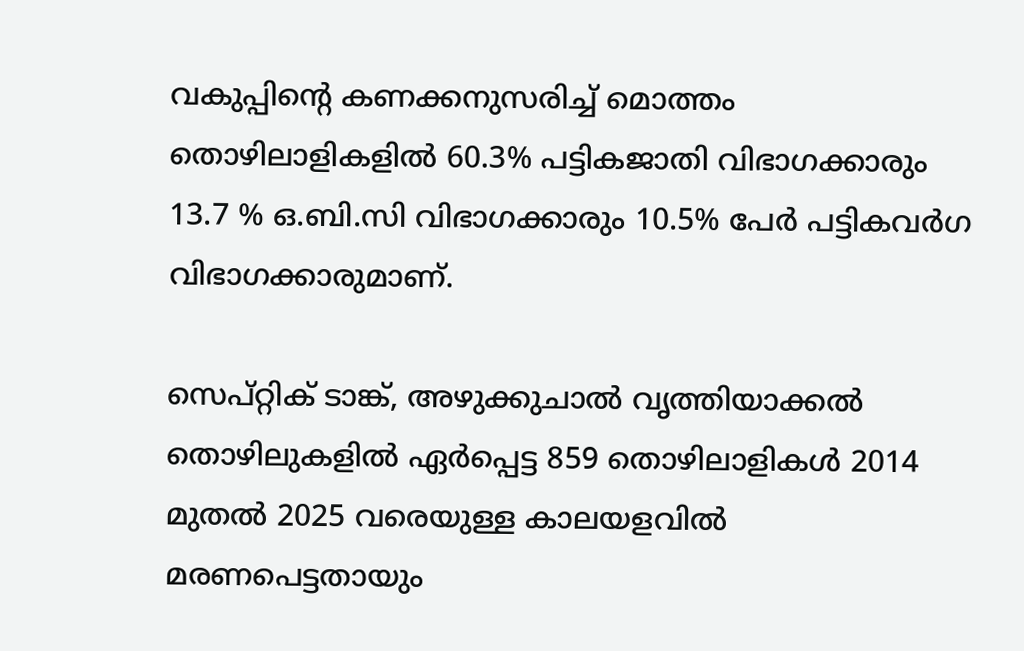വകുപ്പിന്റെ കണക്കനുസരിച്ച് മൊത്തം തൊഴിലാളികളിൽ 60.3% പട്ടികജാതി വിഭാഗക്കാരും 13.7 % ഒ.ബി.സി വിഭാഗക്കാരും 10.5% പേർ പട്ടികവർഗ വിഭാഗക്കാരുമാണ്.

സെപ്റ്റിക് ടാങ്ക്, അഴുക്കുചാൽ വൃത്തിയാക്കൽ തൊഴിലുകളിൽ ഏർപ്പെട്ട 859 തൊഴിലാളികൾ 2014 മുതൽ 2025 വരെയുള്ള കാലയളവിൽ മരണപെട്ടതായും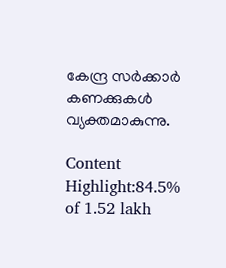കേന്ദ്ര സർക്കാർ കണക്കുകൾ വ്യക്തമാകുന്നു.

Content Highlight:84.5% of 1.52 lakh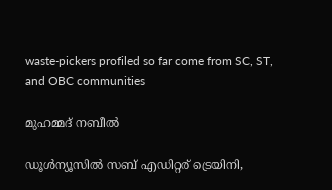waste-pickers profiled so far come from SC, ST, and OBC communities

മുഹമ്മദ് നബീല്‍

ഡൂള്‍ന്യൂസില്‍ സബ് എഡിറ്റര് ട്രെയിനി,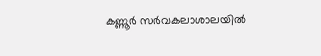കണ്ണൂർ സര്‍വകലാശാലയില്‍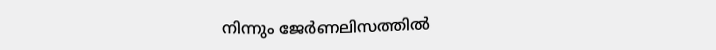നിന്നും ജേര്‍ണലിസത്തില്‍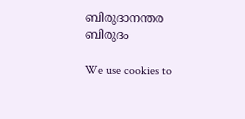ബിരുദാനന്തര ബിരുദം

We use cookies to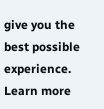give you the best possible experience. Learn more